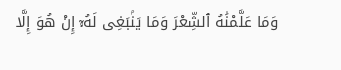وَمَا عَلَّمْنَٰهُ ٱلشِّعْرَ وَمَا يَنۢبَغِى لَهُۥٓ إِنْ هُوَ إِلَّا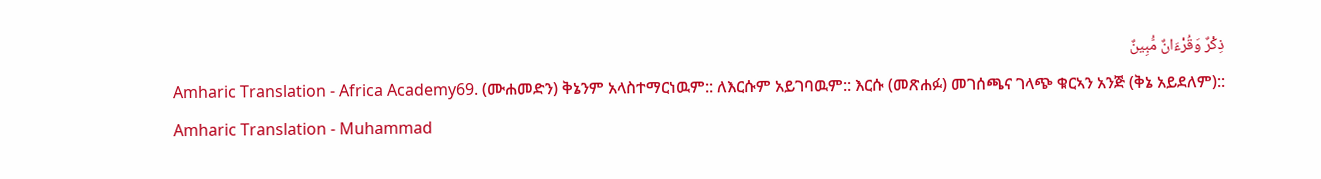ذِكْرٌ وَقُرْءَانٌ مُّبِينٌ
Amharic Translation - Africa Academy69. (ሙሐመድን) ቅኔንም አላስተማርነዉም:: ለእርሱም አይገባዉም:: እርሱ (መጽሐፉ) መገሰጫና ገላጭ ቁርኣን አንጅ (ቅኔ አይደለም)::
Amharic Translation - Muhammad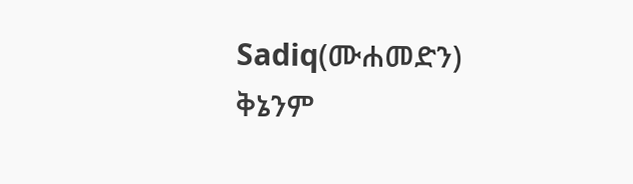Sadiq(ሙሐመድን) ቅኔንም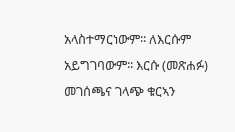አላስተማርነውም፡፡ ለእርሱም አይግገባውም፡፡ እርሱ (መጽሐፉ) መገሰጫና ገላጭ ቁርኣን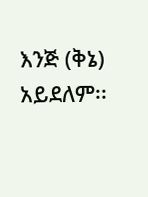እንጅ (ቅኔ) አይደለም፡፡